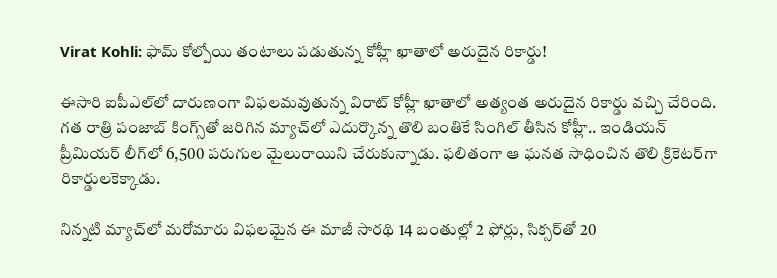Virat Kohli: ఫామ్ కోల్పోయి తంటాలు పడుతున్న కోహ్లీ ఖాతాలో అరుదైన రికార్డు!

ఈసారి ఐపీఎల్‌లో దారుణంగా విఫలమవుతున్న విరాట్ కోహ్లీ ఖాతాలో అత్యంత అరుదైన రికార్డు వచ్చి చేరింది. గత రాత్రి పంజాబ్‌ కింగ్స్‌తో జరిగిన మ్యాచ్‌లో ఎదుర్కొన్న తొలి బంతికే సింగిల్ తీసిన కోహ్లీ.. ఇండియన్ ప్రీమియర్ లీగ్‌లో 6,500 పరుగుల మైలురాయిని చేరుకున్నాడు. ఫలితంగా ఆ ఘనత సాధించిన తొలి క్రికెటర్‌గా రికార్డులకెక్కాడు.

నిన్నటి మ్యాచ్‌లో మరోమారు విఫలమైన ఈ మాజీ సారథి 14 బంతుల్లో 2 ఫోర్లు, సిక్సర్‌తో 20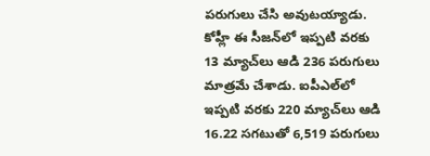పరుగులు చేసి అవుటయ్యాడు. కోహ్లీ ఈ సీజన్‌లో ఇప్పటి వరకు 13 మ్యాచ్‌లు ఆడి 236 పరుగులు మాత్రమే చేశాడు. ఐపీఎల్‌లో ఇప్పటి వరకు 220 మ్యాచ్‌లు ఆడి 16.22 సగటుతో 6,519 పరుగులు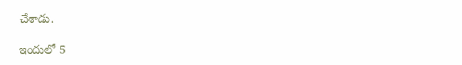చేశాడు.

ఇందులో 5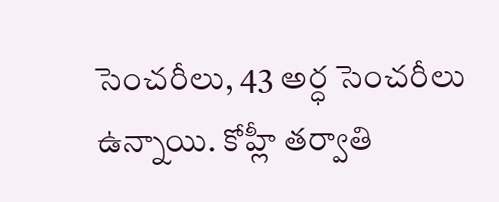సెంచరీలు, 43 అర్ధ సెంచరీలు ఉన్నాయి. కోహ్లీ తర్వాతి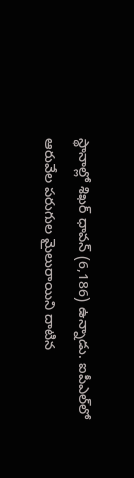స్థానాల్లో శిఖర్ ధావన్ (6,186) ఉన్నాడు. ఐపీఎల్‌లో ఆరువేల పరుగుల మైలురాయిని దాటిన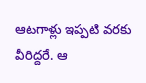ఆటగాళ్లు ఇప్పటి వరకు వీరిద్దరే. ఆ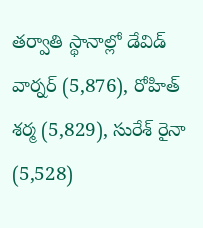తర్వాతి స్థానాల్లో డేవిడ్ వార్నర్ (5,876), రోహిత్ శర్మ (5,829), సురేశ్ రైనా (5,528)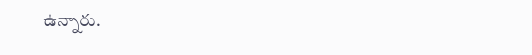ఉన్నారు.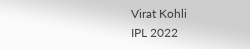Virat Kohli
IPL 2022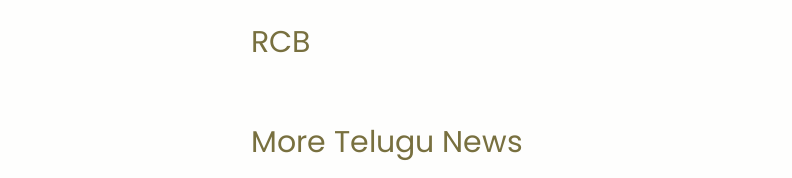RCB

More Telugu News